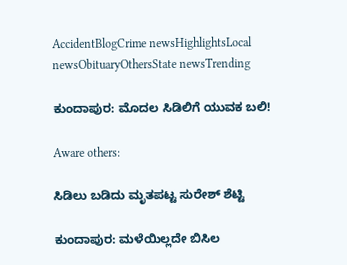AccidentBlogCrime newsHighlightsLocal newsObituaryOthersState newsTrending

ಕುಂದಾಪುರ: ಮೊದಲ ಸಿಡಿಲಿಗೆ ಯುವಕ ಬಲಿ!

Aware others:

ಸಿಡಿಲು ಬಡಿದು ಮೃತಪಟ್ಟ ಸುರೇಶ್ ಶೆಟ್ಟಿ

ಕುಂದಾಪುರ: ಮಳೆಯಿಲ್ಲದೇ ಬಿಸಿಲ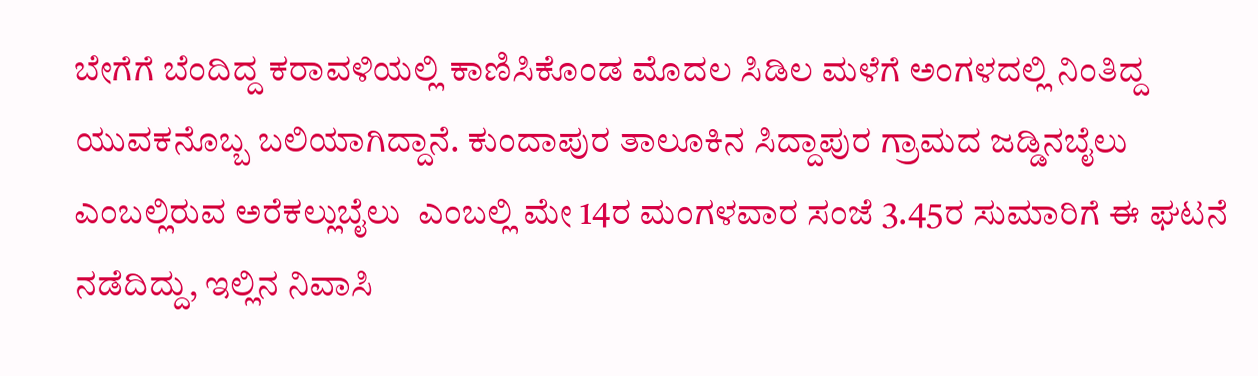ಬೇಗೆಗೆ ಬೆಂದಿದ್ದ ಕರಾವಳಿಯಲ್ಲಿ ಕಾಣಿಸಿಕೊಂಡ ಮೊದಲ ಸಿಡಿಲ ಮಳೆಗೆ ಅಂಗಳದಲ್ಲಿ ನಿಂತಿದ್ದ ಯುವಕನೊಬ್ಬ ಬಲಿಯಾಗಿದ್ದಾನೆ. ಕುಂದಾಪುರ ತಾಲೂಕಿನ ಸಿದ್ದಾಪುರ ಗ್ರಾಮದ ಜಡ್ಡಿನಬೈಲು ಎಂಬಲ್ಲಿರುವ ಅರೆಕಲ್ಲುಬೈಲು  ಎಂಬಲ್ಲಿ ಮೇ 14ರ ಮಂಗಳವಾರ ಸಂಜೆ 3.45ರ ಸುಮಾರಿಗೆ ಈ ಘಟನೆ ನಡೆದಿದ್ದು, ಇಲ್ಲಿನ ನಿವಾಸಿ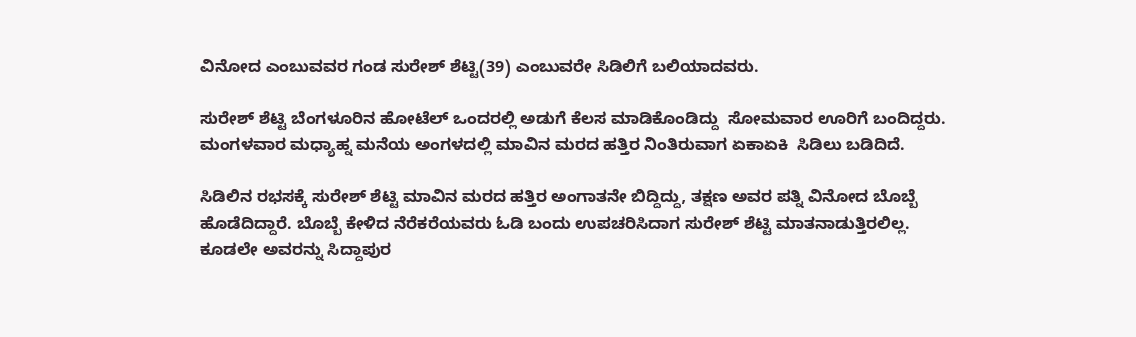ವಿನೋದ ಎಂಬುವವರ ಗಂಡ ಸುರೇಶ್ ಶೆಟ್ಟಿ(39) ಎಂಬುವರೇ ಸಿಡಿಲಿಗೆ ಬಲಿಯಾದವರು.

ಸುರೇಶ್ ಶೆಟ್ಟಿ ಬೆಂಗಳೂರಿನ ಹೋಟೆಲ್ ಒಂದರಲ್ಲಿ ಅಡುಗೆ ಕೆಲಸ ಮಾಡಿಕೊಂಡಿದ್ದು  ಸೋಮವಾರ ಊರಿಗೆ ಬಂದಿದ್ದರು. ಮಂಗಳವಾರ ಮಧ್ಯಾಹ್ನ ಮನೆಯ ಅಂಗಳದಲ್ಲಿ ಮಾವಿನ ಮರದ ಹತ್ತಿರ ನಿಂತಿರುವಾಗ ಏಕಾಏಕಿ  ಸಿಡಿಲು ಬಡಿದಿದೆ.

ಸಿಡಿಲಿನ ರಭಸಕ್ಕೆ ಸುರೇಶ್ ಶೆಟ್ಟಿ ಮಾವಿನ ಮರದ ಹತ್ತಿರ ಅಂಗಾತನೇ ಬಿದ್ದಿದ್ದು, ತಕ್ಷಣ ಅವರ ಪತ್ನಿ ವಿನೋದ ಬೊಬ್ಬೆ ಹೊಡೆದಿದ್ದಾರೆ. ಬೊಬ್ಬೆ ಕೇಳಿದ ನೆರೆಕರೆಯವರು ಓಡಿ ಬಂದು ಉಪಚರಿಸಿದಾಗ ಸುರೇಶ್ ಶೆಟ್ಟಿ ಮಾತನಾಡುತ್ತಿರಲಿಲ್ಲ. ಕೂಡಲೇ ಅವರನ್ನು ಸಿದ್ದಾಪುರ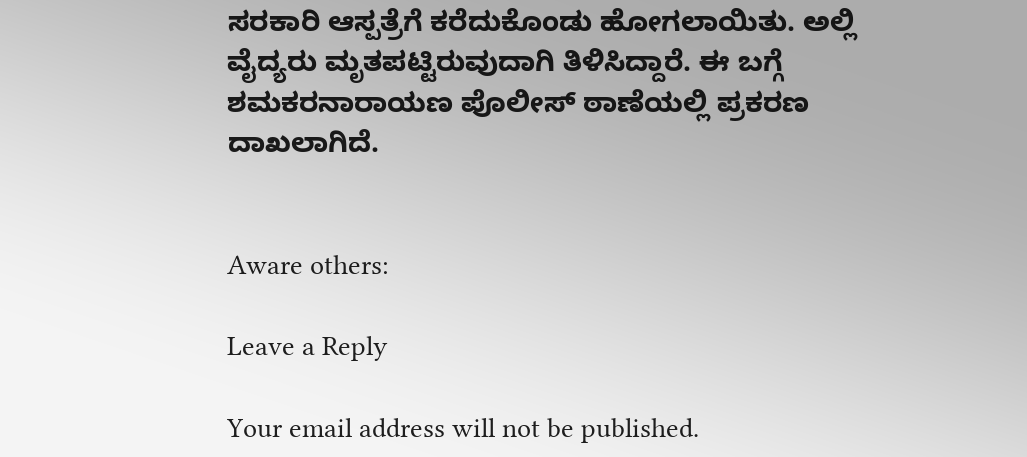ಸರಕಾರಿ ಆಸ್ಪತ್ರೆಗೆ ಕರೆದುಕೊಂಡು ಹೋಗಲಾಯಿತು. ಅಲ್ಲಿ  ವೈದ್ಯರು ಮೃತಪಟ್ಟಿರುವುದಾಗಿ ತಿಳಿಸಿದ್ದಾರೆ. ಈ ಬಗ್ಗೆ ಶಮಕರನಾರಾಯಣ ಪೊಲೀಸ್ ಠಾಣೆಯಲ್ಲಿ ಪ್ರಕರಣ ದಾಖಲಾಗಿದೆ.


Aware others:

Leave a Reply

Your email address will not be published.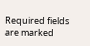Required fields are marked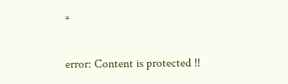*

error: Content is protected !!